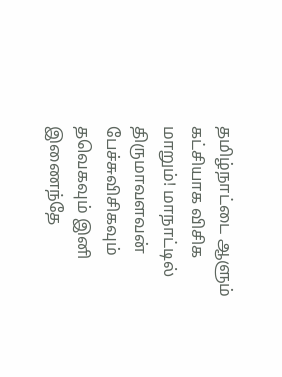தமிழ்நாட்டை ஆளும் கட்சியாக விசிக மாறும்! மாநாட்டில் திருமாவளவன் பேச்சுவிசிகவும் தவெகவும் இனி இணைந்தே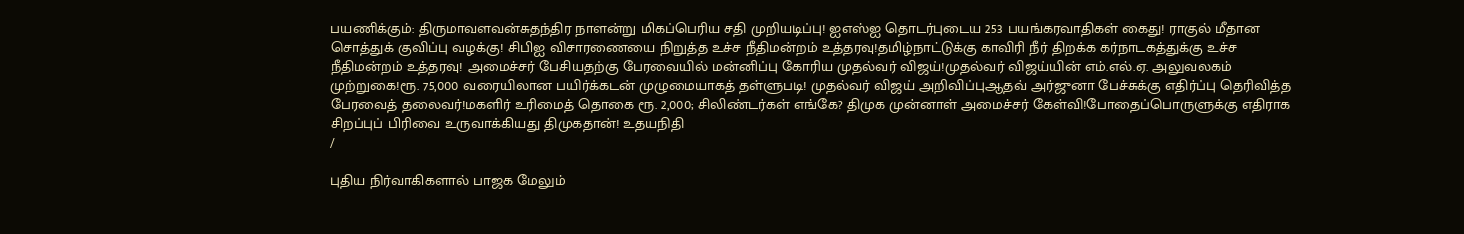பயணிக்கும்: திருமாவளவன்சுதந்திர நாளன்று மிகப்பெரிய சதி முறியடிப்பு! ஐஎஸ்ஐ தொடர்புடைய 253 பயங்கரவாதிகள் கைது! ராகுல் மீதான சொத்துக் குவிப்பு வழக்கு! சிபிஐ விசாரணையை நிறுத்த உச்ச நீதிமன்றம் உத்தரவு!தமிழ்நாட்டுக்கு காவிரி நீர் திறக்க கர்நாடகத்துக்கு உச்ச நீதிமன்றம் உத்தரவு! அமைச்சர் பேசியதற்கு பேரவையில் மன்னிப்பு கோரிய முதல்வர் விஜய்!முதல்வர் விஜய்யின் எம்.எல்.ஏ. அலுவலகம் முற்றுகை!ரூ. 75,000 வரையிலான பயிர்க்கடன் முழுமையாகத் தள்ளுபடி! முதல்வர் விஜய் அறிவிப்புஆதவ் அர்ஜுனா பேச்சுக்கு எதிர்ப்பு தெரிவித்த பேரவைத் தலைவர்!மகளிர் உரிமைத் தொகை ரூ. 2,000; சிலிண்டர்கள் எங்கே? திமுக முன்னாள் அமைச்சர் கேள்வி!போதைப்பொருளுக்கு எதிராக சிறப்புப் பிரிவை உருவாக்கியது திமுகதான்! உதயநிதி
/

புதிய நிர்வாகிகளால் பாஜக மேலும்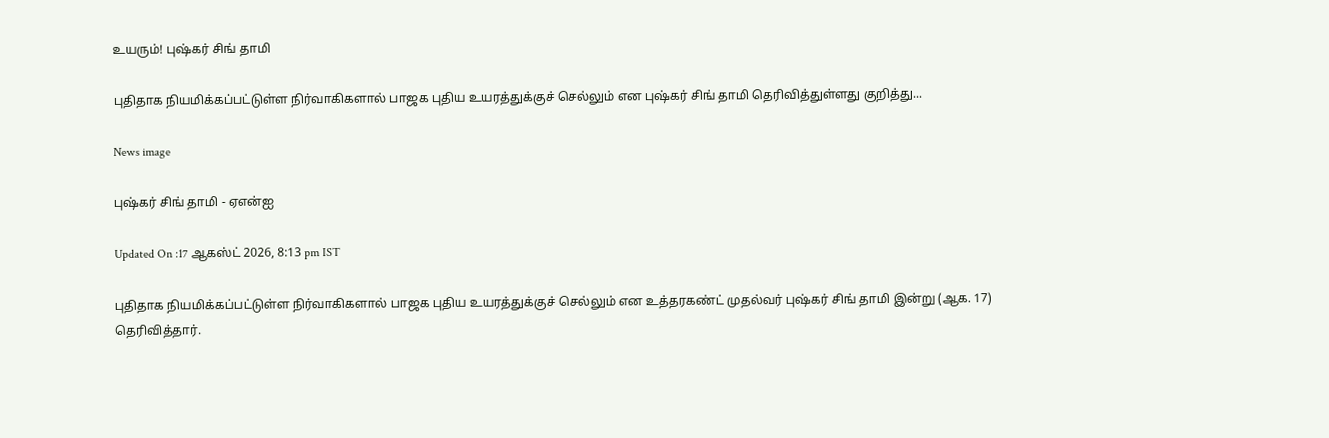உயரும்! புஷ்கர் சிங் தாமி

புதிதாக நியமிக்கப்பட்டுள்ள நிர்வாகிகளால் பாஜக புதிய உயரத்துக்குச் செல்லும் என புஷ்கர் சிங் தாமி தெரிவித்துள்ளது குறித்து...

News image

புஷ்கர் சிங் தாமி - ஏஎன்ஐ

Updated On :17 ஆகஸ்ட் 2026, 8:13 pm IST

புதிதாக நியமிக்கப்பட்டுள்ள நிர்வாகிகளால் பாஜக புதிய உயரத்துக்குச் செல்லும் என உத்தரகண்ட் முதல்வர் புஷ்கர் சிங் தாமி இன்று (ஆக. 17) தெரிவித்தார்.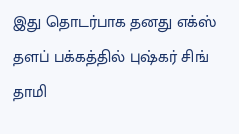இது தொடர்பாக தனது எக்ஸ் தளப் பக்கத்தில் புஷ்கர் சிங் தாமி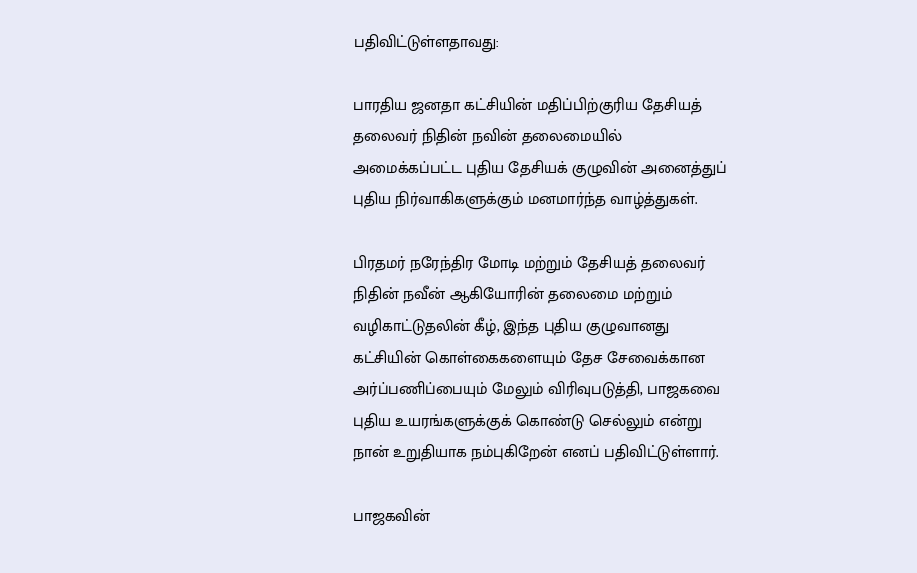பதிவிட்டுள்ளதாவது:

பாரதிய ஜனதா கட்சியின் மதிப்பிற்குரிய தேசியத் தலைவர் நிதின் நவின் தலைமையில் அமைக்கப்பட்ட புதிய தேசியக் குழுவின் அனைத்துப் புதிய நிர்வாகிகளுக்கும் மனமார்ந்த வாழ்த்துகள்.

பிரதமர் நரேந்திர மோடி மற்றும் தேசியத் தலைவர் நிதின் நவீன் ஆகியோரின் தலைமை மற்றும் வழிகாட்டுதலின் கீழ், இந்த புதிய குழுவானது கட்சியின் கொள்கைகளையும் தேச சேவைக்கான அர்ப்பணிப்பையும் மேலும் விரிவுபடுத்தி, பாஜகவை புதிய உயரங்களுக்குக் கொண்டு செல்லும் என்று நான் உறுதியாக நம்புகிறேன் எனப் பதிவிட்டுள்ளார்.

பாஜகவின்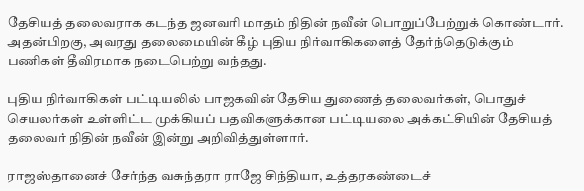தேசியத் தலைவராக கடந்த ஜனவரி மாதம் நிதின் நவீன் பொறுப்பேற்றுக் கொண்டார். அதன்பிறகு, அவரது தலைமையின் கீழ் புதிய நிர்வாகிகளைத் தேர்ந்தெடுக்கும் பணிகள் தீவிரமாக நடைபெற்று வந்தது.

புதிய நிர்வாகிகள் பட்டியலில் பாஜகவின் தேசிய துணைத் தலைவர்கள், பொதுச் செயலர்கள் உள்ளிட்ட முக்கியப் பதவிகளுக்கான பட்டியலை அக்கட்சியின் தேசியத் தலைவர் நிதின் நவீன் இன்று அறிவித்துள்ளார்.

ராஜஸ்தானைச் சேர்ந்த வசுந்தரா ராஜே சிந்தியா, உத்தரகண்டைச்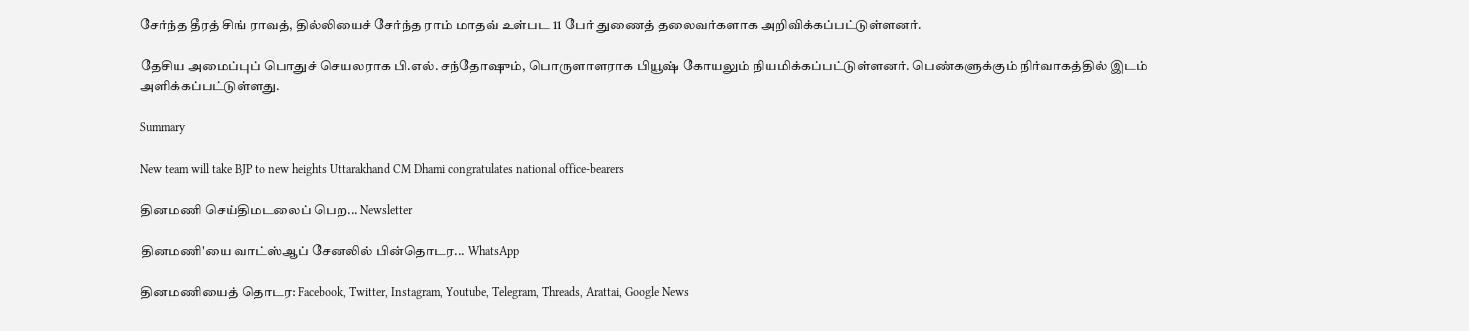சேர்ந்த தீரத் சிங் ராவத், தில்லியைச் சேர்ந்த ராம் மாதவ் உள்பட 11 பேர் துணைத் தலைவர்களாக அறிவிக்கப்பட்டுள்ளனர்.

தேசிய அமைப்புப் பொதுச் செயலராக பி.எல். சந்தோஷும், பொருளாளராக பியூஷ் கோயலும் நியமிக்கப்பட்டுள்ளனர். பெண்களுக்கும் நிர்வாகத்தில் இடம் அளிக்கப்பட்டுள்ளது.

Summary

New team will take BJP to new heights Uttarakhand CM Dhami congratulates national office-bearers

தினமணி செய்திமடலைப் பெற... Newsletter

தினமணி'யை வாட்ஸ்ஆப் சேனலில் பின்தொடர... WhatsApp

தினமணியைத் தொடர: Facebook, Twitter, Instagram, Youtube, Telegram, Threads, Arattai, Google News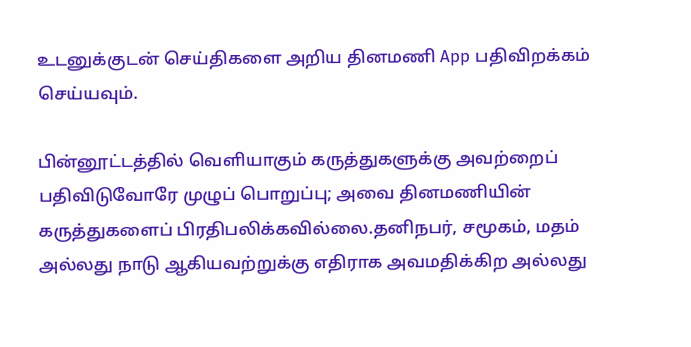உடனுக்குடன் செய்திகளை அறிய தினமணி App பதிவிறக்கம் செய்யவும்.

பின்னூட்டத்தில் வெளியாகும் கருத்துகளுக்கு அவற்றைப் பதிவிடுவோரே முழுப் பொறுப்பு; அவை தினமணியின் கருத்துகளைப் பிரதிபலிக்கவில்லை.தனிநபர், சமூகம், மதம் அல்லது நாடு ஆகியவற்றுக்கு எதிராக அவமதிக்கிற அல்லது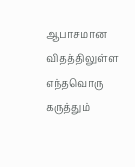ஆபாசமான விதத்திலுள்ள எந்தவொரு கருத்தும்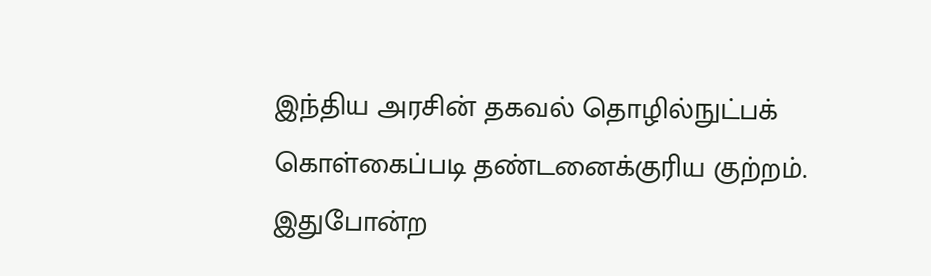இந்திய அரசின் தகவல் தொழில்நுட்பக் கொள்கைப்படி தண்டனைக்குரிய குற்றம். இதுபோன்ற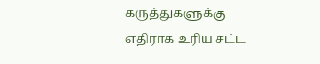கருத்துகளுக்கு எதிராக உரிய சட்ட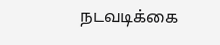நடவடிக்கை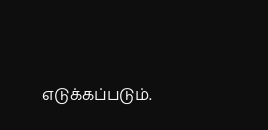எடுக்கப்படும்.